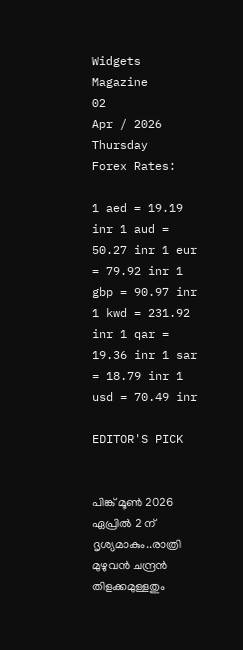Widgets Magazine
02
Apr / 2026
Thursday
Forex Rates:

1 aed = 19.19 inr 1 aud = 50.27 inr 1 eur = 79.92 inr 1 gbp = 90.97 inr 1 kwd = 231.92 inr 1 qar = 19.36 inr 1 sar = 18.79 inr 1 usd = 70.49 inr

EDITOR'S PICK


പിങ്ക് മൂൺ 2026 ഏപ്രിൽ 2 ന് ദൃശ്യമാകും..രാത്രി മുഴുവൻ ചന്ദ്രൻ തിളക്കമുള്ളതും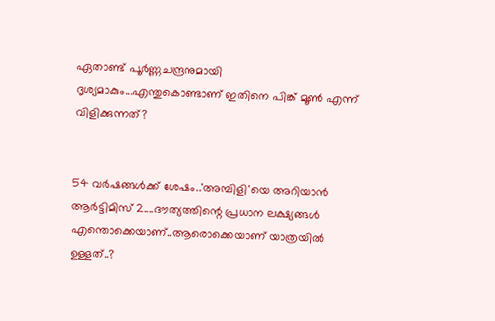ഏതാണ്ട് പൂർണ്ണചന്ദ്രനുമായി ദൃശ്യമാകും...എന്തുകൊണ്ടാണ് ഇതിനെ പിങ്ക് മൂൺ എന്ന് വിളിക്കുന്നത്?


54 വര്‍ഷങ്ങള്‍ക്ക് ശേഷം..'അമ്പിളി'യെ അറിയാൻ ആർട്ടിമിസ് 2....ദൗത്യത്തിന്റെ പ്രധാന ലക്ഷ്യങ്ങൾ എന്തൊക്കെയാണ്..ആരൊക്കെയാണ് യാത്രയിൽ ഉള്ളത്..?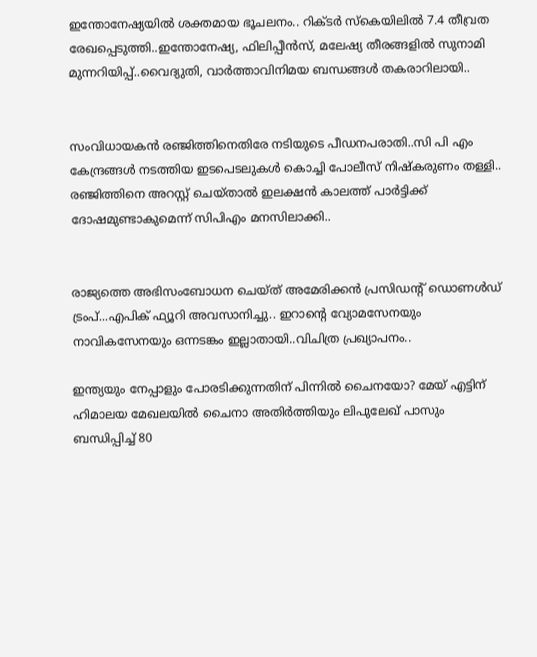ഇന്തോനേഷ്യയിൽ ശക്തമായ ഭൂചലനം.. റിക്ടര്‍ സ്‌കെയിലില്‍ 7.4 തീവ്രത രേഖപ്പെടുത്തി..ഇന്തോനേഷ്യ, ഫിലിപ്പീന്‍സ്, മലേഷ്യ തീരങ്ങളില്‍ സുനാമി മുന്നറിയിപ്പ്..വൈദ്യുതി, വാര്‍ത്താവിനിമയ ബന്ധങ്ങള്‍ തകരാറിലായി..


സംവിധായകൻ രഞ്ജിത്തിനെതിരേ നടിയുടെ പീഡനപരാതി..സി പി എം കേന്ദ്രങ്ങൾ നടത്തിയ ഇടപെടലുകൾ കൊച്ചി പോലീസ് നിഷ്കരുണം തള്ളി.. രഞ്ജിത്തിനെ അറസ്റ്റ് ചെയ്താൽ ഇലക്ഷൻ കാലത്ത് പാർട്ടിക്ക് ദോഷമുണ്ടാകുമെന്ന് സിപിഎം മനസിലാക്കി..


രാജ്യത്തെ അഭിസംബോധന ചെയ്ത് അമേരിക്കൻ പ്രസിഡന്‍റ് ഡൊണൾഡ് ട്രംപ്...എപിക് ഫ്യൂറി അവസാനിച്ചു.. ഇറാന്‍റെ വ്യോമസേനയും നാവികസേനയും ഒന്നടങ്കം ഇല്ലാതായി..വിചിത്ര പ്രഖ്യാപനം..

ഇന്ത്യയും നേപ്പാളും പോരടിക്കുന്നതിന് പിന്നില്‍ ചൈനയോ? മേയ് എട്ടിന് ഹിമാലയ മേഖലയില്‍ ചൈനാ അതിര്‍ത്തിയും ലിപുലേഖ് പാസും ബന്ധിപ്പിച്ച് 80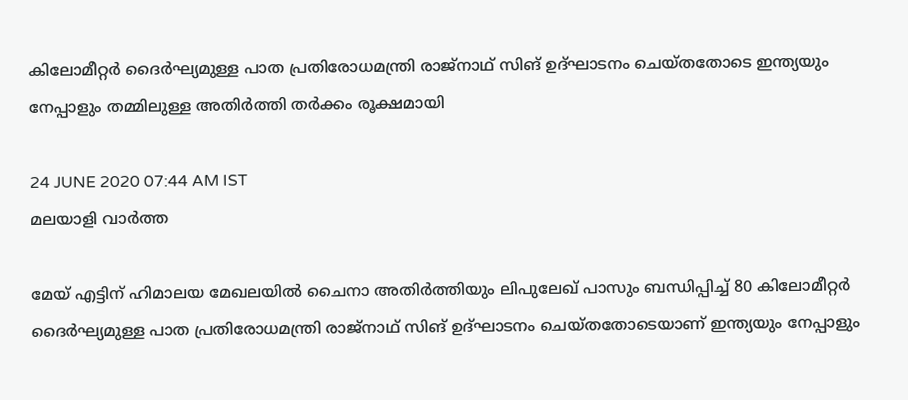കിലോമീറ്റര്‍ ദൈര്‍ഘ്യമുള്ള പാത പ്രതിരോധമന്ത്രി രാജ്നാഥ് സിങ് ഉദ്ഘാടനം ചെയ്തതോടെ ഇന്ത്യയും നേപ്പാളും തമ്മിലുള്ള അതിര്‍ത്തി തര്‍ക്കം രൂക്ഷമായി

24 JUNE 2020 07:44 AM IST
മലയാളി വാര്‍ത്ത

മേയ് എട്ടിന് ഹിമാലയ മേഖലയില്‍ ചൈനാ അതിര്‍ത്തിയും ലിപുലേഖ് പാസും ബന്ധിപ്പിച്ച് 80 കിലോമീറ്റര്‍ ദൈര്‍ഘ്യമുള്ള പാത പ്രതിരോധമന്ത്രി രാജ്നാഥ് സിങ് ഉദ്ഘാടനം ചെയ്തതോടെയാണ് ഇന്ത്യയും നേപ്പാളും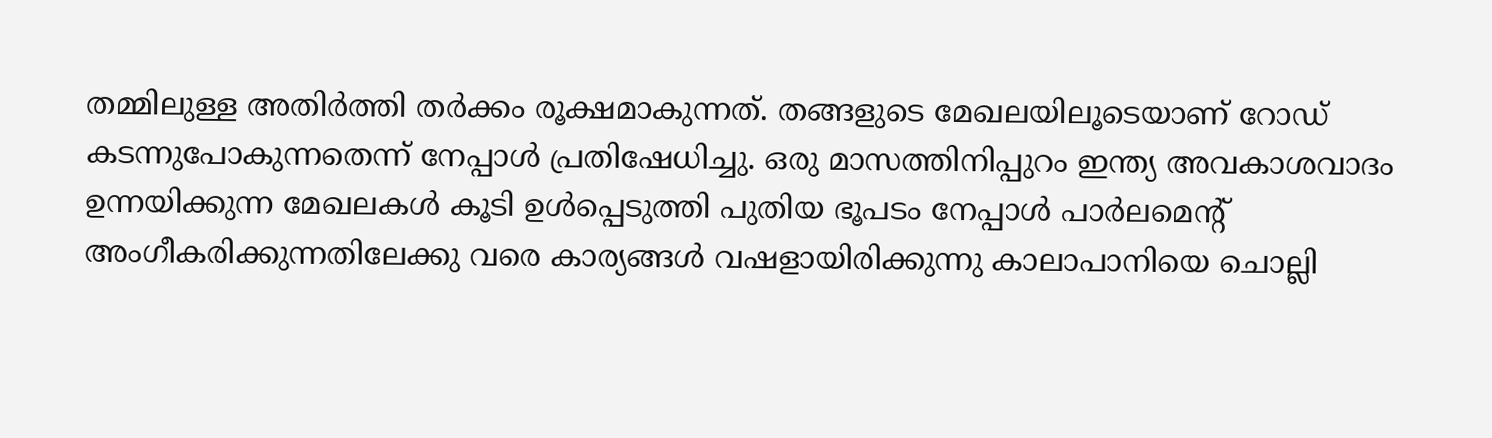തമ്മിലുള്ള അതിര്‍ത്തി തര്‍ക്കം രൂക്ഷമാകുന്നത്. തങ്ങളുടെ മേഖലയിലൂടെയാണ് റോഡ് കടന്നുപോകുന്നതെന്ന് നേപ്പാള്‍ പ്രതിഷേധിച്ചു. ഒരു മാസത്തിനിപ്പുറം ഇന്ത്യ അവകാശവാദം ഉന്നയിക്കുന്ന മേഖലകള്‍ കൂടി ഉള്‍പ്പെടുത്തി പുതിയ ഭൂപടം നേപ്പാള്‍ പാര്‍ലമെന്റ് അംഗീകരിക്കുന്നതിലേക്കു വരെ കാര്യങ്ങള്‍ വഷളായിരിക്കുന്നു കാലാപാനിയെ ചൊല്ലി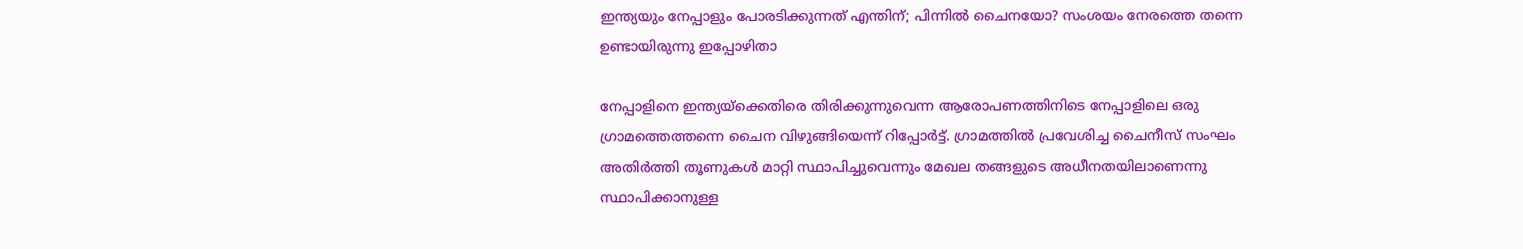ഇന്ത്യയും നേപ്പാളും പോരടിക്കുന്നത് എന്തിന്; പിന്നില്‍ ചൈനയോ? സംശയം നേരത്തെ തന്നെ ഉണ്ടായിരുന്നു ഇപ്പോഴിതാ

നേപ്പാളിനെ ഇന്ത്യയ്‌ക്കെതിരെ തിരിക്കുന്നുവെന്ന ആരോപണത്തിനിടെ നേപ്പാളിലെ ഒരു ഗ്രാമത്തെത്തന്നെ ചൈന വിഴുങ്ങിയെന്ന് റിപ്പോര്‍ട്ട്. ഗ്രാമത്തില്‍ പ്രവേശിച്ച ചൈനീസ് സംഘം അതിര്‍ത്തി തൂണുകള്‍ മാറ്റി സ്ഥാപിച്ചുവെന്നും മേഖല തങ്ങളുടെ അധീനതയിലാണെന്നു സ്ഥാപിക്കാനുള്ള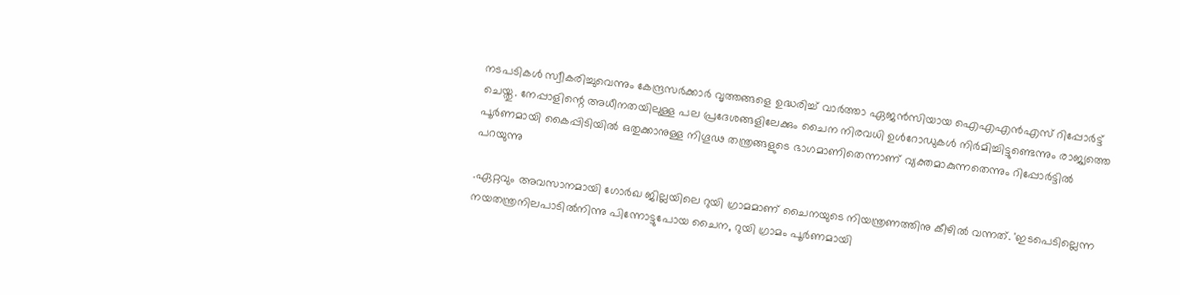നടപടികള്‍ സ്വീകരിച്ചുവെന്നും കേന്ദ്രസര്‍ക്കാര്‍ വൃത്തങ്ങളെ ഉദ്ധരിച്ച് വാര്‍ത്താ ഏജന്‍സിയായ ഐഎഎന്‍എസ് റിപ്പോര്‍ട്ട് ചെയ്തു. നേപ്പാളിന്റെ അധീനതയിലുള്ള പല പ്രദേശങ്ങളിലേക്കും ചൈന നിരവധി ഉള്‍റോഡുകള്‍ നിര്‍മിച്ചിട്ടുണ്ടെന്നും രാജ്യത്തെ പൂര്‍ണമായി കൈപ്പിടിയില്‍ ഒതുക്കാനുള്ള നിഗൂഢ തന്ത്രങ്ങളുടെ ഭാഗമാണിതെന്നാണ് വ്യക്തമാകുന്നതെന്നും റിപ്പോര്‍ട്ടില്‍ പറയുന്നു

.ഏറ്റവും അവസാനമായി ഗോര്‍ഖ ജില്ലയിലെ റുയി ഗ്രാമമാണ് ചൈനയുടെ നിയന്ത്രണത്തിനു കീഴില്‍ വന്നത്. 'ഇടപെടില്ലെന്ന നയതന്ത്രനിലപാടില്‍നിന്നു പിന്നോട്ടുപോയ ചൈന, റുയി ഗ്രാമം പൂര്‍ണമായി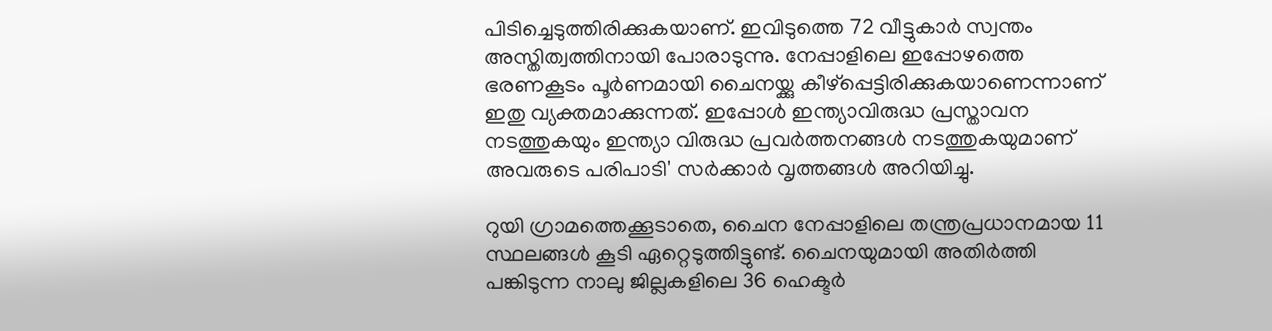പിടിച്ചെടുത്തിരിക്കുകയാണ്. ഇവിടുത്തെ 72 വീട്ടുകാര്‍ സ്വന്തം അസ്തിത്വത്തിനായി പോരാടുന്നു. നേപ്പാളിലെ ഇപ്പോഴത്തെ ഭരണകൂടം പൂര്‍ണമായി ചൈനയ്ക്കു കീഴ്‌പ്പെട്ടിരിക്കുകയാണെന്നാണ് ഇതു വ്യക്തമാക്കുന്നത്. ഇപ്പോള്‍ ഇന്ത്യാവിരുദ്ധ പ്രസ്താവന നടത്തുകയും ഇന്ത്യാ വിരുദ്ധ പ്രവര്‍ത്തനങ്ങള്‍ നടത്തുകയുമാണ് അവരുടെ പരിപാടി' സര്‍ക്കാര്‍ വൃത്തങ്ങള്‍ അറിയിച്ചു.

റുയി ഗ്രാമത്തെക്കൂടാതെ, ചൈന നേപ്പാളിലെ തന്ത്രപ്രധാനമായ 11 സ്ഥലങ്ങള്‍ കൂടി ഏറ്റെടുത്തിട്ടുണ്ട്. ചൈനയുമായി അതിര്‍ത്തി പങ്കിടുന്ന നാലു ജില്ലകളിലെ 36 ഹെക്ടര്‍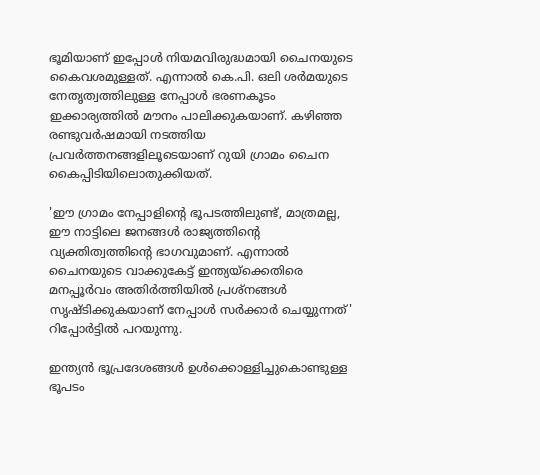ഭൂമിയാണ് ഇപ്പോള്‍ നിയമവിരുദ്ധമായി ചൈനയുടെ കൈവശമുള്ളത്. എന്നാല്‍ കെ.പി. ഒലി ശര്‍മയുടെ നേതൃത്വത്തിലുള്ള നേപ്പാള്‍ ഭരണകൂടം ഇക്കാര്യത്തില്‍ മൗനം പാലിക്കുകയാണ്. കഴിഞ്ഞ രണ്ടുവര്‍ഷമായി നടത്തിയ പ്രവര്‍ത്തനങ്ങളിലൂടെയാണ് റുയി ഗ്രാമം ചൈന കൈപ്പിടിയിലൊതുക്കിയത്.

'ഈ ഗ്രാമം നേപ്പാളിന്റെ ഭൂപടത്തിലുണ്ട്, മാത്രമല്ല, ഈ നാട്ടിലെ ജനങ്ങള്‍ രാജ്യത്തിന്റെ വ്യക്തിത്വത്തിന്റെ ഭാഗവുമാണ്. എന്നാല്‍ ചൈനയുടെ വാക്കുകേട്ട് ഇന്ത്യയ്‌ക്കെതിരെ മനപ്പൂര്‍വം അതിര്‍ത്തിയില്‍ പ്രശ്‌നങ്ങള്‍ സൃഷ്ടിക്കുകയാണ് നേപ്പാള്‍ സര്‍ക്കാര്‍ ചെയ്യുന്നത്' റിപ്പോര്‍ട്ടില്‍ പറയുന്നു.

ഇന്ത്യന്‍ ഭൂപ്രദേശങ്ങള്‍ ഉള്‍ക്കൊള്ളിച്ചുകൊണ്ടുള്ള ഭൂപടം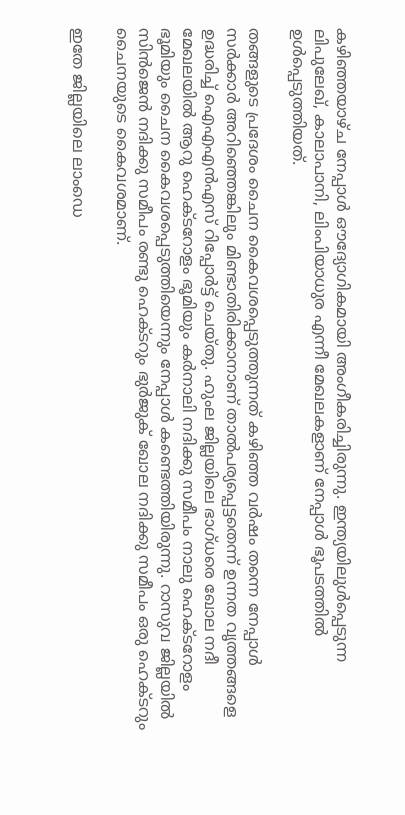കഴിഞ്ഞയാഴ്ച നേപ്പാള്‍ ഔദ്യോഗികമായി അംഗീകരിച്ചിരുന്നു. ഇന്ത്യയിലുള്‍പ്പെടുന്ന ലിപുലേഖ്, കാലാപാനി, ലിംപിയാധുര എന്നീ മേഖലകളാണ് നേപ്പാള്‍ ഭൂപടത്തില്‍ ഉള്‍പ്പെടുത്തിയത്.

തങ്ങളുടെ പ്രദേശം ചൈന കൈവശപ്പെടുത്തുന്നത് കഴിഞ്ഞ വര്‍ഷം തന്നെ നേപ്പാള്‍ സര്‍ക്കാര്‍ അറിഞ്ഞെങ്കിലും മിണ്ടാതിരിക്കാനാണ് താല്‍പര്യപ്പെട്ടതെന്ന് ഉന്നത വൃത്തങ്ങളെ ഉദ്ധരിച്ച് ഐഎഎന്‍എസ് റിപ്പോര്‍ട്ട് ചെയ്തു. ഹുംല ജില്ലയിലെ ഭാഗ്ധരെ ഖോല നദീ മേഖലയില്‍ ആറു ഹെക്ടറോളം ഭൂമിയും കര്‍നാലി നദിക്കു സമീപം നാലു ഹെക്ടറോളം ഭൂമിയും ചൈന കൈവശപ്പെടുത്തിയെന്നും നേപ്പാള്‍ കണ്ടെത്തിയിരുന്നു. റാസുവ ജില്ലയില്‍ സിന്‍ജെന്‍ നദിക്കു സമീപം രണ്ടു ഹെക്ടറും ഭുര്‍ജുക് ഖോല നദിക്കു സമീപം ഒരു ഹെക്ടറും ചൈനയുടെ കൈവശമാണ്.

ഇതേ ജില്ലയിലെ ലാംഡെ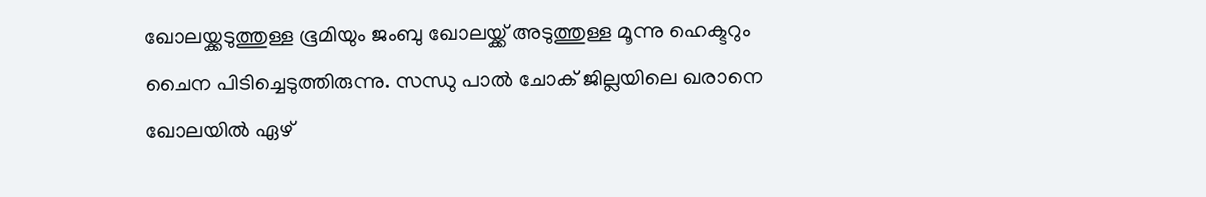ഖോലയ്ക്കടുത്തുള്ള ഭൂമിയും ജംബു ഖോലയ്ക്ക് അടുത്തുള്ള മൂന്നു ഹെക്ടറും ചൈന പിടിച്ചെടുത്തിരുന്നു. സന്ധു പാല്‍ ചോക് ജില്ലയിലെ ഖരാനെ ഖോലയില്‍ ഏഴ്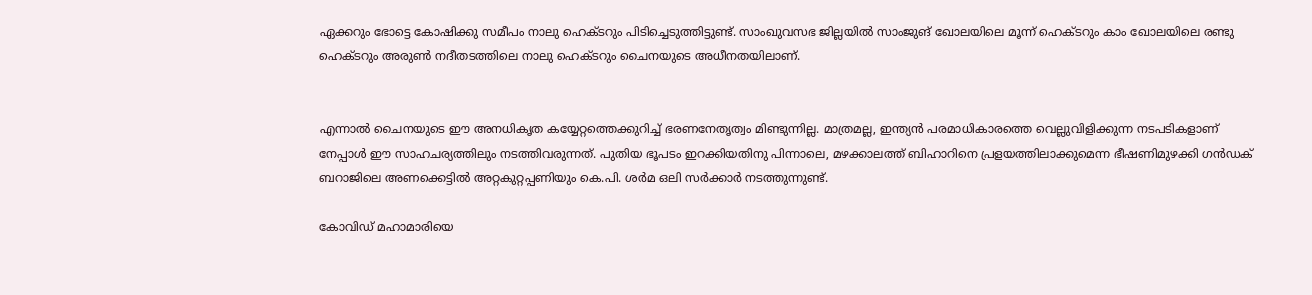ഏക്കറും ഭോട്ടെ കോഷിക്കു സമീപം നാലു ഹെക്ടറും പിടിച്ചെടുത്തിട്ടുണ്ട്. സാംഖുവസഭ ജില്ലയില്‍ സാംജുങ് ഖോലയിലെ മൂന്ന് ഹെക്ടറും കാം ഖോലയിലെ രണ്ടു ഹെക്ടറും അരുണ്‍ നദീതടത്തിലെ നാലു ഹെക്ടറും ചൈനയുടെ അധീനതയിലാണ്.


എന്നാല്‍ ചൈനയുടെ ഈ അനധികൃത കയ്യേറ്റത്തെക്കുറിച്ച് ഭരണനേതൃത്വം മിണ്ടുന്നില്ല. മാത്രമല്ല, ഇന്ത്യന്‍ പരമാധികാരത്തെ വെല്ലുവിളിക്കുന്ന നടപടികളാണ് നേപ്പാള്‍ ഈ സാഹചര്യത്തിലും നടത്തിവരുന്നത്. പുതിയ ഭൂപടം ഇറക്കിയതിനു പിന്നാലെ, മഴക്കാലത്ത് ബിഹാറിനെ പ്രളയത്തിലാക്കുമെന്ന ഭീഷണിമുഴക്കി ഗന്‍ഡക് ബറാജിലെ അണക്കെട്ടില്‍ അറ്റകുറ്റപ്പണിയും കെ.പി. ശര്‍മ ഒലി സര്‍ക്കാര്‍ നടത്തുന്നുണ്ട്.

കോവിഡ് മഹാമാരിയെ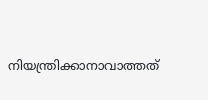നിയന്ത്രിക്കാനാവാത്തത്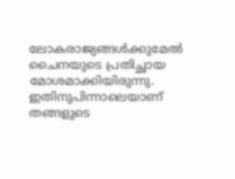ലോകരാജ്യങ്ങള്‍ക്കുമേല്‍ ചൈനയുടെ പ്രതിച്ഛായ മോശമാക്കിയിരുന്നു. ഇതിനുപിന്നാലെയാണ് തങ്ങളുടെ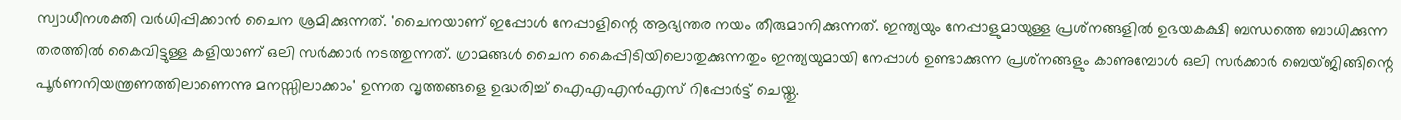സ്വാധീനശക്തി വര്‍ധിപ്പിക്കാന്‍ ചൈന ശ്രമിക്കുന്നത്. 'ചൈനയാണ് ഇപ്പോള്‍ നേപ്പാളിന്റെ ആഭ്യന്തര നയം തീരുമാനിക്കുന്നത്. ഇന്ത്യയും നേപ്പാളുമായുള്ള പ്രശ്‌നങ്ങളില്‍ ഉഭയകക്ഷി ബന്ധത്തെ ബാധിക്കുന്ന തരത്തില്‍ കൈവിട്ടുള്ള കളിയാണ് ഒലി സര്‍ക്കാര്‍ നടത്തുന്നത്. ഗ്രാമങ്ങള്‍ ചൈന കൈപ്പിടിയിലൊതുക്കുന്നതും ഇന്ത്യയുമായി നേപ്പാള്‍ ഉണ്ടാക്കുന്ന പ്രശ്‌നങ്ങളും കാണുമ്പോള്‍ ഒലി സര്‍ക്കാര്‍ ബെയ്ജിങ്ങിന്റെ പൂര്‍ണനിയന്ത്രണത്തിലാണെന്നു മനസ്സിലാക്കാം' ഉന്നത വൃത്തങ്ങളെ ഉദ്ധരിച്ച് ഐഎഎന്‍എസ് റിപ്പോര്‍ട്ട് ചെയ്തു.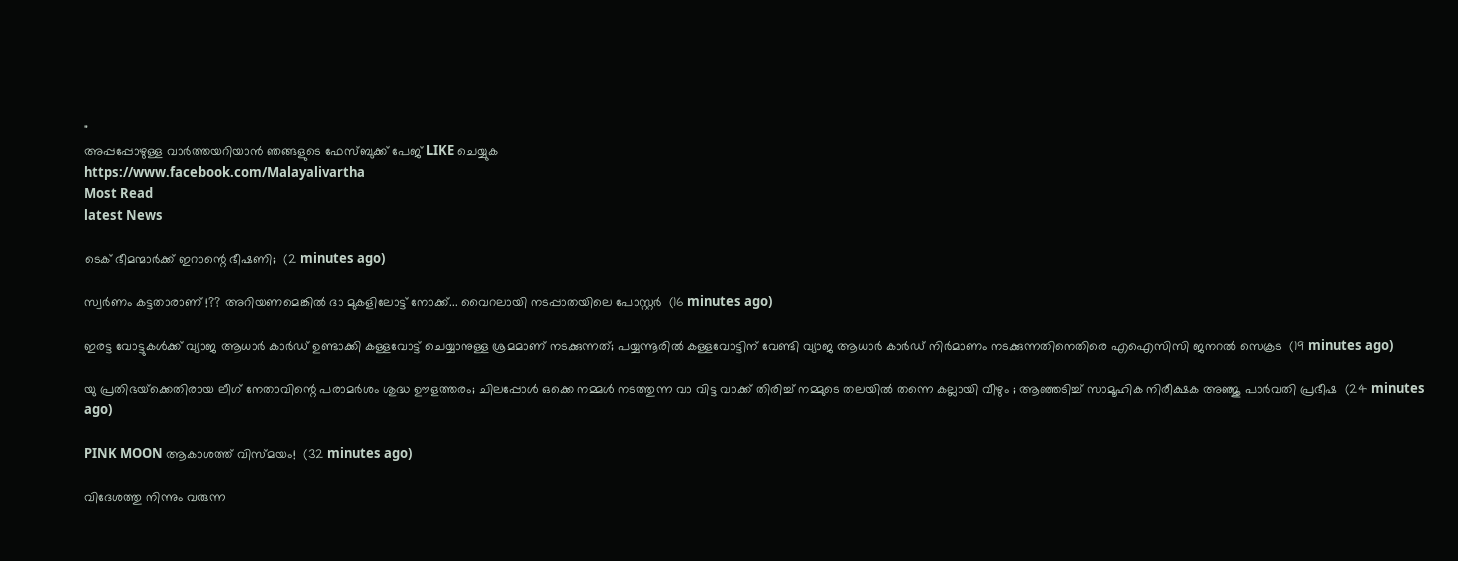"
അപ്പപ്പോഴുള്ള വാര്‍ത്തയറിയാന്‍ ഞങ്ങളുടെ ഫേസ്‌ബുക്ക്‌ പേജ് LIKE ചെയ്യുക
https://www.facebook.com/Malayalivartha
Most Read
latest News

ടെക് ഭീമന്മാര്‍ക്ക് ഇറാന്റെ ഭീഷണി;  (2 minutes ago)

സ്വർണം കട്ടതാരാണ് !?? അറിയണമെങ്കിൽ ദാ മുകളിലോട്ട് നോക്ക്... വൈറലായി നടപ്പാതയിലെ പോസ്റ്റർ  (16 minutes ago)

ഇരട്ട വോട്ടുകള്‍ക്ക് വ്യാജ ആധാര്‍ കാര്‍ഡ് ഉണ്ടാക്കി കള്ളവോട്ട് ചെയ്യാനുള്ള ശ്രമമാണ് നടക്കുന്നത്; പയ്യന്നൂരില്‍ കള്ളവോട്ടിന് വേണ്ടി വ്യാജ ആധാര്‍ കാര്‍ഡ് നിര്‍മാണം നടക്കുന്നതിനെതിരെ എഐസിസി ജനറല്‍ സെക്രട  (19 minutes ago)

യു പ്രതിഭയ്‌ക്കെതിരായ ലീഗ് നേതാവിന്റെ പരാമർശം ശുദ്ധ ഊളത്തരം; ചിലപ്പോൾ ഒക്കെ നമ്മൾ നടത്തുന്ന വാ വിട്ട വാക്ക് തിരിച്ച് നമ്മുടെ തലയിൽ തന്നെ കല്ലായി വീഴും ; ആഞ്ഞടിച്ച് സാമൂഹിക നിരീക്ഷക അഞ്ജു പാർവതി പ്രഭീഷ  (24 minutes ago)

PINK MOON ആകാശത്ത് വിസ്മയം!  (32 minutes ago)

വിദേശത്തു നിന്നും വരുന്ന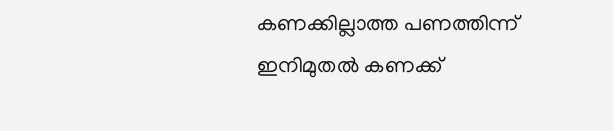കണക്കില്ലാത്ത പണത്തിന്ന് ഇനിമുതൽ കണക്ക്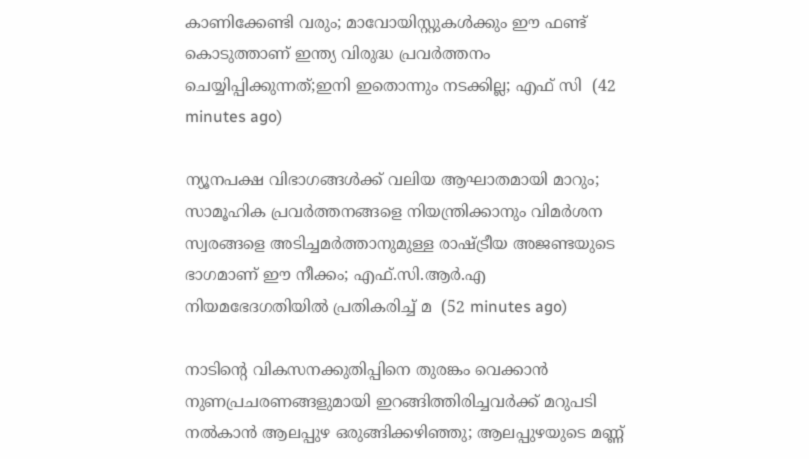കാണിക്കേണ്ടി വരും; മാവോയിസ്റ്റുകൾക്കും ഈ ഫണ്ട്‌ കൊടുത്താണ് ഇന്ത്യ വിരുദ്ധ പ്രവർത്തനം ചെയ്യിപ്പിക്കുന്നത്;ഇനി ഇതൊന്നും നടക്കില്ല; എഫ് സി  (42 minutes ago)

ന്യൂനപക്ഷ വിഭാഗങ്ങൾക്ക് വലിയ ആഘാതമായി മാറും; സാമൂഹിക പ്രവർത്തനങ്ങളെ നിയന്ത്രിക്കാനും വിമർശന സ്വരങ്ങളെ അടിച്ചമർത്താനുമുള്ള രാഷ്ട്രീയ അജണ്ടയുടെ ഭാഗമാണ് ഈ നീക്കം; എഫ്.സി.ആർ.എ നിയമഭേദഗതിയിൽ പ്രതികരിച്ച് മ  (52 minutes ago)

നാടിന്റെ വികസനക്കുതിപ്പിനെ തുരങ്കം വെക്കാൻ നുണപ്രചരണങ്ങളുമായി ഇറങ്ങിത്തിരിച്ചവർക്ക് മറുപടി നൽകാൻ ആലപ്പുഴ ഒരുങ്ങിക്കഴിഞ്ഞു; ആലപ്പുഴയുടെ മണ്ണ്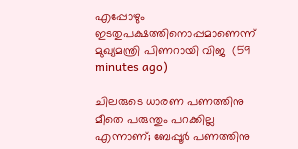എപ്പോഴും ഇടതുപക്ഷത്തിനൊപ്പമാണെന്ന് മുഖ്യമന്ത്രി പിണറായി വിജ  (59 minutes ago)

ചിലരുടെ ധാരണ പണത്തിനു മീതെ പരുന്തും പറക്കില്ല എന്നാണ്; ബേപ്പൂർ പണത്തിനു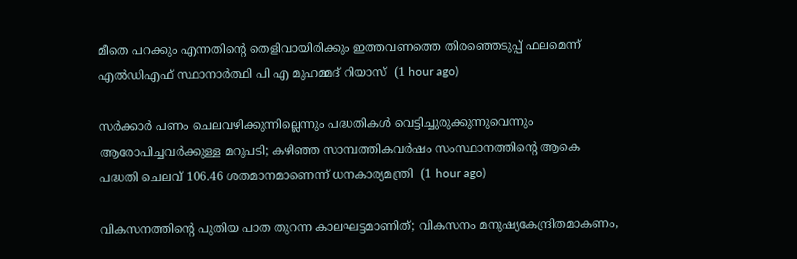മീതെ പറക്കും എന്നതിന്റെ തെളിവായിരിക്കും ഇത്തവണത്തെ തിരഞ്ഞെടുപ്പ് ഫലമെന്ന് എൽഡിഎഫ് സ്ഥാനാർത്ഥി പി എ മുഹമ്മദ് റിയാസ്  (1 hour ago)

സര്‍ക്കാര്‍ പണം ചെലവഴിക്കുന്നില്ലെന്നും പദ്ധതികള്‍ വെട്ടിച്ചുരുക്കുന്നുവെന്നും ആരോപിച്ചവര്‍ക്കുള്ള മറുപടി; കഴിഞ്ഞ സാമ്പത്തികവര്‍ഷം സംസ്ഥാനത്തിന്റെ ആകെ പദ്ധതി ചെലവ് 106.46 ശതമാനമാണെന്ന് ധനകാര്യമന്ത്രി  (1 hour ago)

വികസനത്തിന്‍റെ പുതിയ പാത തുറന്ന കാലഘട്ടമാണിത്; വികസനം മനുഷ്യകേന്ദ്രിതമാകണം,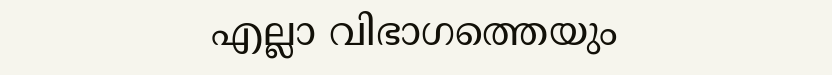എല്ലാ വിഭാഗത്തെയും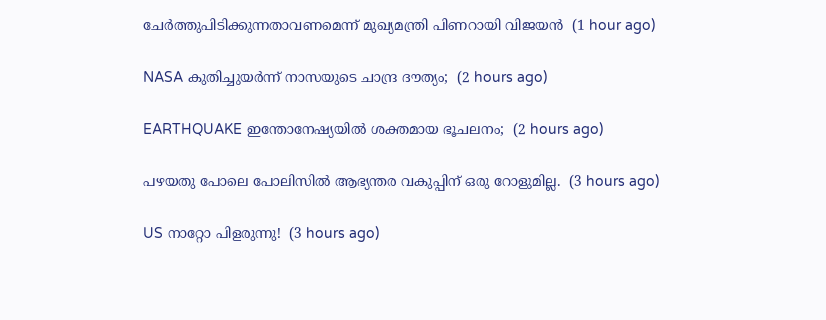ചേർത്തുപിടിക്കുന്നതാവണമെന്ന് മുഖ്യമന്ത്രി പിണറായി വിജയൻ  (1 hour ago)

NASA കുതിച്ചുയര്‍ന്ന് നാസയുടെ ചാന്ദ്ര ദൗത്യം;  (2 hours ago)

EARTHQUAKE ഇന്തോനേഷ്യയില്‍ ശക്തമായ ഭൂചലനം;  (2 hours ago)

പഴയതു പോലെ പോലിസിൽ ആഭ്യന്തര വകുപ്പിന് ഒരു റോളുമില്ല.  (3 hours ago)

US നാറ്റോ പിളരുന്നു!  (3 hours ago)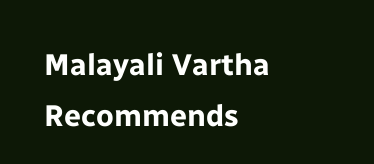Malayali Vartha Recommends